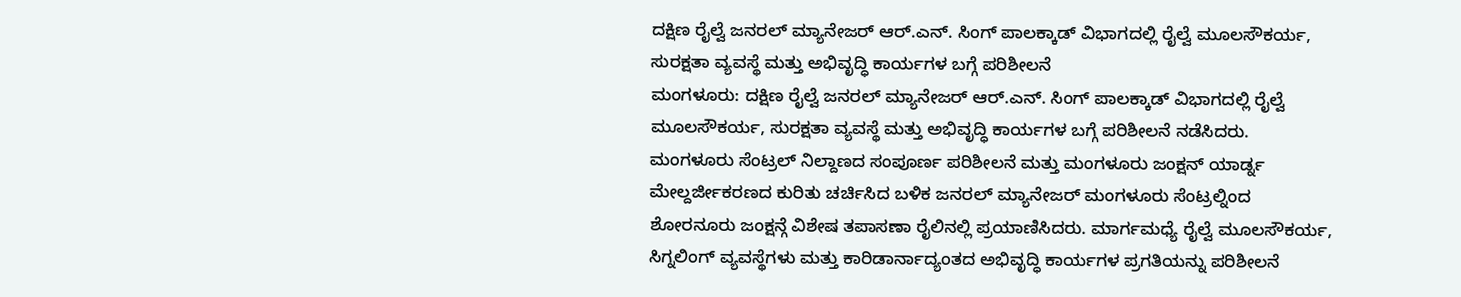ದಕ್ಷಿಣ ರೈಲ್ವೆ ಜನರಲ್ ಮ್ಯಾನೇಜರ್ ಆರ್.ಎನ್. ಸಿಂಗ್ ಪಾಲಕ್ಕಾಡ್ ವಿಭಾಗದಲ್ಲಿ ರೈಲ್ವೆ ಮೂಲಸೌಕರ್ಯ, ಸುರಕ್ಷತಾ ವ್ಯವಸ್ಥೆ ಮತ್ತು ಅಭಿವೃದ್ಧಿ ಕಾರ್ಯಗಳ ಬಗ್ಗೆ ಪರಿಶೀಲನೆ
ಮಂಗಳೂರು: ದಕ್ಷಿಣ ರೈಲ್ವೆ ಜನರಲ್ ಮ್ಯಾನೇಜರ್ ಆರ್.ಎನ್. ಸಿಂಗ್ ಪಾಲಕ್ಕಾಡ್ ವಿಭಾಗದಲ್ಲಿ ರೈಲ್ವೆ ಮೂಲಸೌಕರ್ಯ, ಸುರಕ್ಷತಾ ವ್ಯವಸ್ಥೆ ಮತ್ತು ಅಭಿವೃದ್ಧಿ ಕಾರ್ಯಗಳ ಬಗ್ಗೆ ಪರಿಶೀಲನೆ ನಡೆಸಿದರು.
ಮಂಗಳೂರು ಸೆಂಟ್ರಲ್ ನಿಲ್ದಾಣದ ಸಂಪೂರ್ಣ ಪರಿಶೀಲನೆ ಮತ್ತು ಮಂಗಳೂರು ಜಂಕ್ಷನ್ ಯಾರ್ಡ್ನ ಮೇಲ್ದರ್ಜೀಕರಣದ ಕುರಿತು ಚರ್ಚಿಸಿದ ಬಳಿಕ ಜನರಲ್ ಮ್ಯಾನೇಜರ್ ಮಂಗಳೂರು ಸೆಂಟ್ರಲ್ನಿಂದ ಶೋರನೂರು ಜಂಕ್ಷನ್ಗೆ ವಿಶೇಷ ತಪಾಸಣಾ ರೈಲಿನಲ್ಲಿ ಪ್ರಯಾಣಿಸಿದರು. ಮಾರ್ಗಮಧ್ಯೆ ರೈಲ್ವೆ ಮೂಲಸೌಕರ್ಯ, ಸಿಗ್ನಲಿಂಗ್ ವ್ಯವಸ್ಥೆಗಳು ಮತ್ತು ಕಾರಿಡಾರ್ನಾದ್ಯಂತದ ಅಭಿವೃದ್ಧಿ ಕಾರ್ಯಗಳ ಪ್ರಗತಿಯನ್ನು ಪರಿಶೀಲನೆ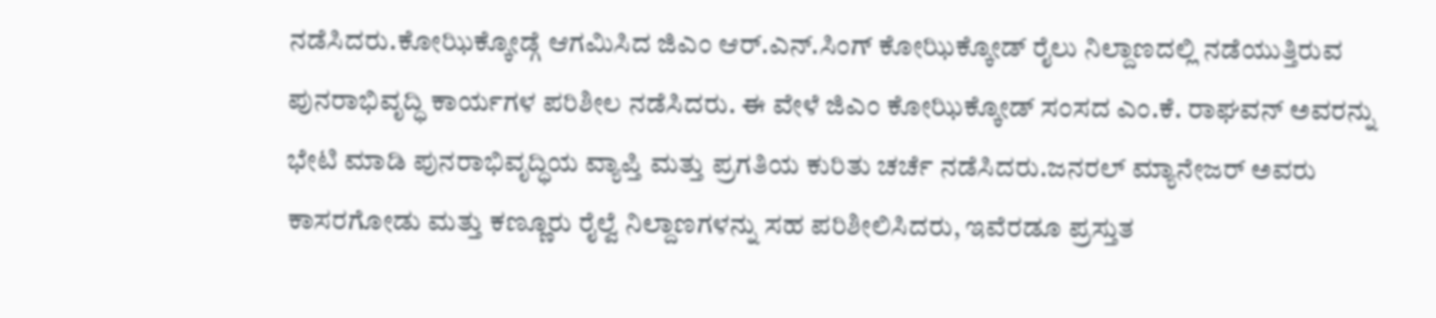ನಡೆಸಿದರು.ಕೋಝಿಕ್ಕೋಡ್ಗೆ ಆಗಮಿಸಿದ ಜಿಎಂ ಆರ್.ಎನ್.ಸಿಂಗ್ ಕೋಝಿಕ್ಕೋಡ್ ರೈಲು ನಿಲ್ದಾಣದಲ್ಲಿ ನಡೆಯುತ್ತಿರುವ ಪುನರಾಭಿವೃದ್ಧಿ ಕಾರ್ಯಗಳ ಪರಿಶೀಲ ನಡೆಸಿದರು. ಈ ವೇಳೆ ಜಿಎಂ ಕೋಝಿಕ್ಕೋಡ್ ಸಂಸದ ಎಂ.ಕೆ. ರಾಘವನ್ ಅವರನ್ನು ಭೇಟಿ ಮಾಡಿ ಪುನರಾಭಿವೃದ್ಧಿಯ ವ್ಯಾಪ್ತಿ ಮತ್ತು ಪ್ರಗತಿಯ ಕುರಿತು ಚರ್ಚೆ ನಡೆಸಿದರು.ಜನರಲ್ ಮ್ಯಾನೇಜರ್ ಅವರು ಕಾಸರಗೋಡು ಮತ್ತು ಕಣ್ಣೂರು ರೈಲ್ವೆ ನಿಲ್ದಾಣಗಳನ್ನು ಸಹ ಪರಿಶೀಲಿಸಿದರು, ಇವೆರಡೂ ಪ್ರಸ್ತುತ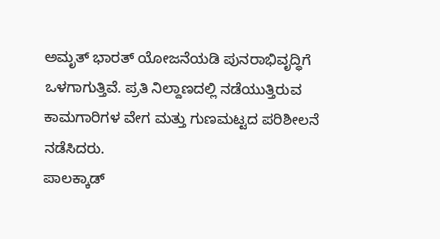ಅಮೃತ್ ಭಾರತ್ ಯೋಜನೆಯಡಿ ಪುನರಾಭಿವೃದ್ಧಿಗೆ ಒಳಗಾಗುತ್ತಿವೆ. ಪ್ರತಿ ನಿಲ್ದಾಣದಲ್ಲಿ ನಡೆಯುತ್ತಿರುವ ಕಾಮಗಾರಿಗಳ ವೇಗ ಮತ್ತು ಗುಣಮಟ್ಟದ ಪರಿಶೀಲನೆ ನಡೆಸಿದರು.
ಪಾಲಕ್ಕಾಡ್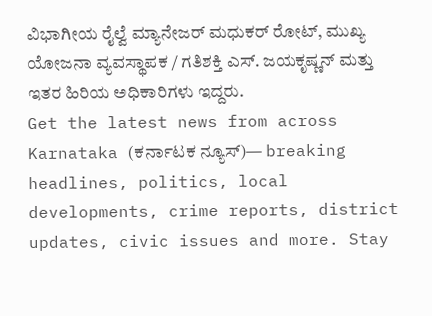ವಿಭಾಗೀಯ ರೈಲ್ವೆ ಮ್ಯಾನೇಜರ್ ಮಧುಕರ್ ರೋಟ್, ಮುಖ್ಯ ಯೋಜನಾ ವ್ಯವಸ್ಥಾಪಕ / ಗತಿಶಕ್ತಿ ಎಸ್. ಜಯಕೃಷ್ಣನ್ ಮತ್ತು ಇತರ ಹಿರಿಯ ಅಧಿಕಾರಿಗಳು ಇದ್ದರು.
Get the latest news from across Karnataka (ಕರ್ನಾಟಕ ನ್ಯೂಸ್)— breaking headlines, politics, local developments, crime reports, district updates, civic issues and more. Stay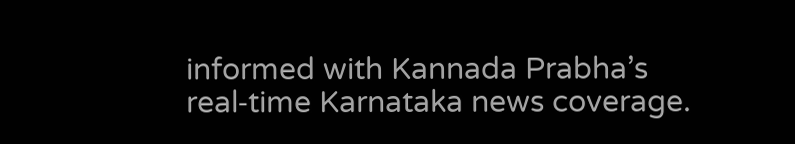informed with Kannada Prabha’s real‑time Karnataka news coverage.